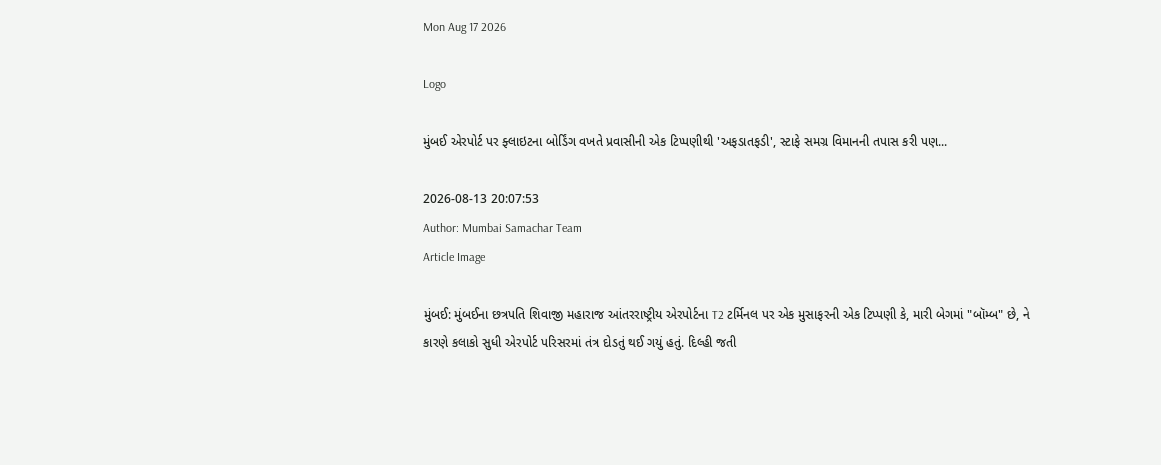Mon Aug 17 2026

Logo

મુંબઈ એરપોર્ટ પર ફ્લાઇટના બોર્ડિંગ વખતે પ્રવાસીની એક ટિપ્પણીથી 'અફડાતફડી', સ્ટાફે સમગ્ર વિમાનની તપાસ કરી પણ...

2026-08-13 20:07:53
Author: Mumbai Samachar Team
Article Image

મુંબઈ: મુંબઈના છત્રપતિ શિવાજી મહારાજ આંતરરાષ્ટ્રીય એરપોર્ટના T2 ટર્મિનલ પર એક મુસાફરની એક ટિપ્પણી કે, મારી બેગમાં "બૉમ્બ" છે, ને કારણે કલાકો સુધી એરપોર્ટ પરિસરમાં તંત્ર દોડતું થઈ ગયું હતું. દિલ્હી જતી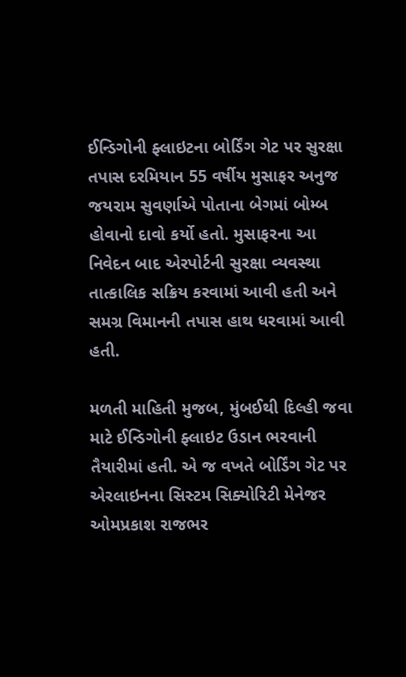ઈન્ડિગોની ફ્લાઇટના બોર્ડિંગ ગેટ પર સુરક્ષા તપાસ દરમિયાન 55 વર્ષીય મુસાફર અનુજ જયરામ સુવર્ણાએ પોતાના બેગમાં બોમ્બ હોવાનો દાવો કર્યો હતો. મુસાફરના આ નિવેદન બાદ એરપોર્ટની સુરક્ષા વ્યવસ્થા તાત્કાલિક સક્રિય કરવામાં આવી હતી અને સમગ્ર વિમાનની તપાસ હાથ ધરવામાં આવી હતી.

મળતી માહિતી મુજબ, મુંબઈથી દિલ્હી જવા માટે ઈન્ડિગોની ફ્લાઇટ ઉડાન ભરવાની તૈયારીમાં હતી. એ જ વખતે બોર્ડિંગ ગેટ પર એરલાઇનના સિસ્ટમ સિક્યોરિટી મેનેજર ઓમપ્રકાશ રાજભર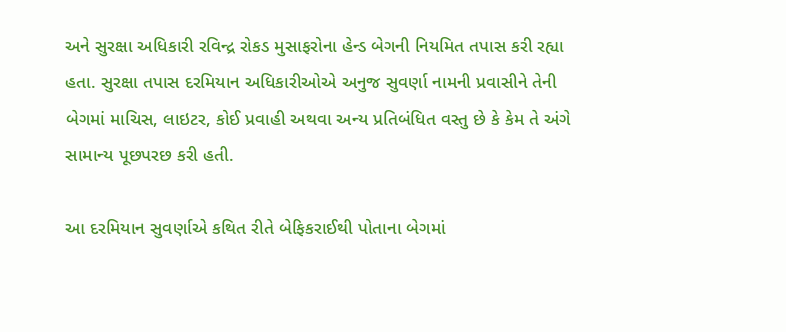અને સુરક્ષા અધિકારી રવિન્દ્ર રોકડ મુસાફરોના હેન્ડ બેગની નિયમિત તપાસ કરી રહ્યા હતા. સુરક્ષા તપાસ દરમિયાન અધિકારીઓએ અનુજ સુવર્ણા નામની પ્રવાસીને તેની બેગમાં માચિસ, લાઇટર, કોઈ પ્રવાહી અથવા અન્ય પ્રતિબંધિત વસ્તુ છે કે કેમ તે અંગે સામાન્ય પૂછપરછ કરી હતી.

આ દરમિયાન સુવર્ણાએ કથિત રીતે બેફિકરાઈથી પોતાના બેગમાં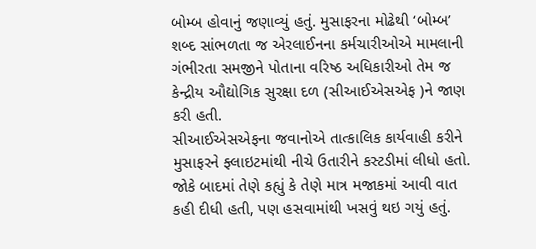બોમ્બ હોવાનું જણાવ્યું હતું. મુસાફરના મોઢેથી ‘બોમ્બ’ શબ્દ સાંભળતા જ એરલાઈનના કર્મચારીઓએ મામલાની ગંભીરતા સમજીને પોતાના વરિષ્ઠ અધિકારીઓ તેમ જ કેન્દ્રીય ઔદ્યોગિક સુરક્ષા દળ (સીઆઈએસએફ )ને જાણ કરી હતી.
સીઆઈએસએફના જવાનોએ તાત્કાલિક કાર્યવાહી કરીને મુસાફરને ફ્લાઇટમાંથી નીચે ઉતારીને કસ્ટડીમાં લીધો હતો. જોકે બાદમાં તેણે કહ્યું કે તેણે માત્ર મજાકમાં આવી વાત કહી દીધી હતી, પણ હસવામાંથી ખસવું થઇ ગયું હતું.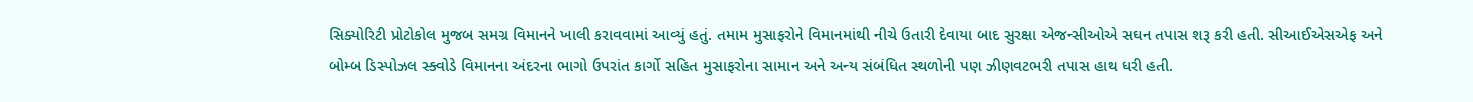સિક્યોરિટી પ્રોટોકોલ મુજબ સમગ્ર વિમાનને ખાલી કરાવવામાં આવ્યું હતું. તમામ મુસાફરોને વિમાનમાંથી નીચે ઉતારી દેવાયા બાદ સુરક્ષા એજન્સીઓએ સઘન તપાસ શરૂ કરી હતી. સીઆઈએસએફ અને બોમ્બ ડિસ્પોઝલ સ્ક્વોડે વિમાનના અંદરના ભાગો ઉપરાંત કાર્ગો સહિત મુસાફરોના સામાન અને અન્ય સંબંધિત સ્થળોની પણ ઝીણવટભરી તપાસ હાથ ધરી હતી.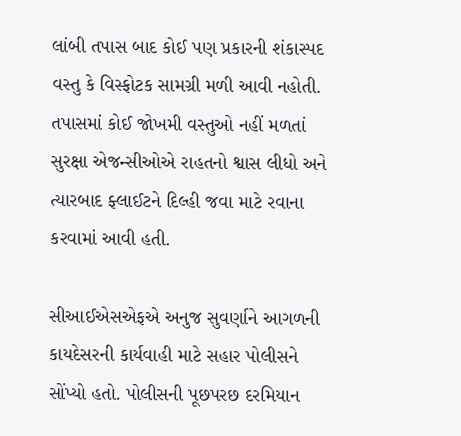લાંબી તપાસ બાદ કોઈ પણ પ્રકારની શંકાસ્પદ વસ્તુ કે વિસ્ફોટક સામગ્રી મળી આવી નહોતી. તપાસમાં કોઈ જોખમી વસ્તુઓ નહીં મળતાં સુરક્ષા એજન્સીઓએ રાહતનો શ્વાસ લીધો અને ત્યારબાદ ફ્લાઈટને દિલ્હી જવા માટે રવાના કરવામાં આવી હતી.

સીઆઈએસએફએ અનુજ સુવર્ણાને આગળની કાયદેસરની કાર્યવાહી માટે સહાર પોલીસને સોંપ્યો હતો. પોલીસની પૂછપરછ દરમિયાન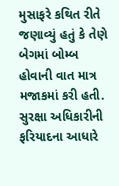મુસાફરે કથિત રીતે જણાવ્યું હતું કે તેણે બેગમાં બોમ્બ હોવાની વાત માત્ર મજાકમાં કરી હતી.
સુરક્ષા અધિકારીની ફરિયાદના આધારે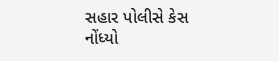સહાર પોલીસે કેસ નોંધ્યો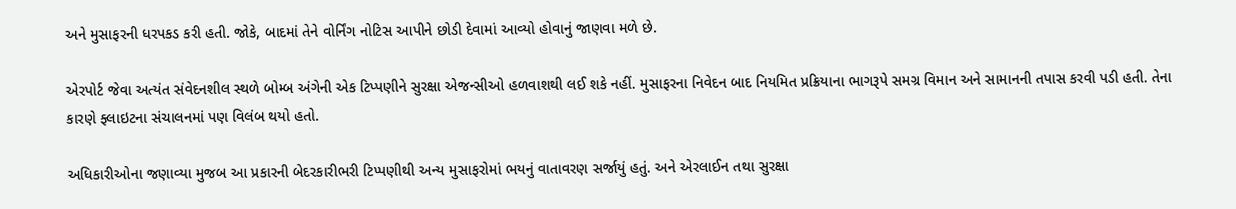અને મુસાફરની ધરપકડ કરી હતી. જોકે, બાદમાં તેને વોર્નિંગ નોટિસ આપીને છોડી દેવામાં આવ્યો હોવાનું જાણવા મળે છે.

એરપોર્ટ જેવા અત્યંત સંવેદનશીલ સ્થળે બોમ્બ અંગેની એક ટિપ્પણીને સુરક્ષા એજન્સીઓ હળવાશથી લઈ શકે નહીં. મુસાફરના નિવેદન બાદ નિયમિત પ્રક્રિયાના ભાગરૂપે સમગ્ર વિમાન અને સામાનની તપાસ કરવી પડી હતી. તેના કારણે ફ્લાઇટના સંચાલનમાં પણ વિલંબ થયો હતો.

અધિકારીઓના જણાવ્યા મુજબ આ પ્રકારની બેદરકારીભરી ટિપ્પણીથી અન્ય મુસાફરોમાં ભયનું વાતાવરણ સર્જાયું હતું. અને એરલાઈન તથા સુરક્ષા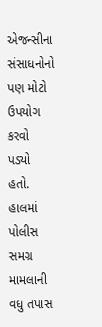એજન્સીના સંસાધનોનો પણ મોટો ઉપયોગ કરવો પડ્યો હતો. હાલમાં પોલીસ સમગ્ર મામલાની વધુ તપાસ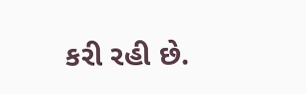કરી રહી છે.